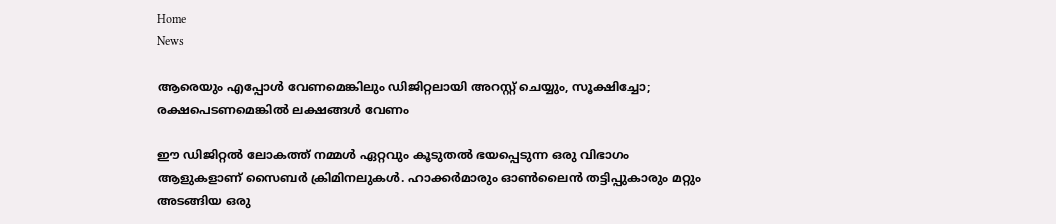Home
News

ആരെയും എപ്പോൾ വേണമെങ്കിലും ഡിജിറ്റലായി അറസ്റ്റ് ചെയ്യും, സൂക്ഷിച്ചോ; രക്ഷപെടണമെങ്കിൽ ലക്ഷങ്ങൾ വേണം

ഈ ഡിജിറ്റൽ ലോകത്ത് നമ്മൾ ഏറ്റവും കൂടുതൽ ഭയപ്പെടുന്ന ഒരു വിഭാഗം ആളുകളാണ് സൈബർ ക്രിമിനലുകൾ. ഹാക്കർമാരും ഓൺലൈൻ തട്ടിപ്പുകാരും മറ്റും അടങ്ങിയ ഒരു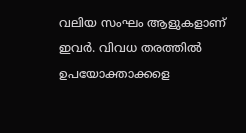വലിയ സംഘം ആളുകളാണ് ഇവർ. വിവധ തരത്തിൽ ഉപയോക്താക്കളെ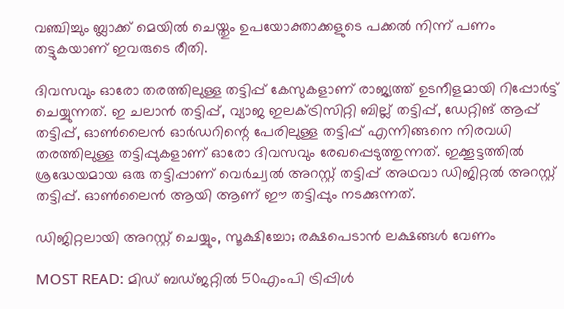വഞ്ചിച്ചും ബ്ലാക്ക് മെയിൽ ചെയ്തും ഉപയോക്താക്കളുടെ പക്കൽ നിന്ന് പണം തട്ടുകയാണ് ഇവരുടെ രീതി.

ദിവസവും ഓരോ തരത്തിലുള്ള തട്ടിപ്പ് കേസുകളാണ് രാജ്യത്ത് ഉടനീളമായി റിപ്പോർട്ട് ചെയ്യുന്നത്. ഇ ചലാൻ തട്ടിപ്പ്, വ്യാജ ഇലക്ട്രിസിറ്റി ബില്ല് തട്ടിപ്പ്, ഡേറ്റിങ് ആപ്പ് തട്ടിപ്പ്, ഓൺലൈൻ ഓർഡറിന്റെ പേരിലുള്ള തട്ടിപ്പ് എന്നിങ്ങനെ നിരവധി തരത്തിലുള്ള തട്ടിപ്പുകളാണ് ഓരോ ദിവസവും രേഖപ്പെടുത്തുന്നത്. ഇക്കൂട്ടത്തിൽ ശ്രദ്ധേയമായ ഒരു തട്ടിപ്പാണ് വെർച്വൽ അറസ്റ്റ് തട്ടിപ്പ് അഥവാ ഡിജിറ്റൽ അറസ്റ്റ് തട്ടിപ്പ്. ഓൺലൈൻ ആയി ആണ് ഈ തട്ടിപ്പും നടക്കുന്നത്.

ഡിജിറ്റലായി അറസ്റ്റ് ചെയ്യും, സൂക്ഷിച്ചോ; രക്ഷപെടാൻ ലക്ഷങ്ങൾ വേണം

MOST READ: മിഡ് ബഡ്ജറ്റിൽ 50എംപി ട്രിപ്പിൾ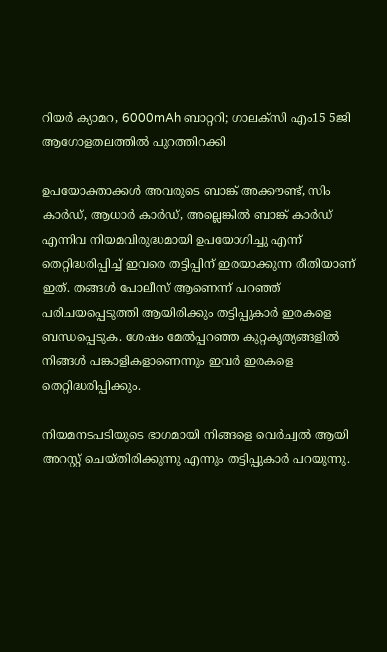റിയർ ക്യാമറ, 6000mAh ബാറ്ററി; ഗാലക്സി എം15 5ജി ആഗോളതലത്തിൽ പുറത്തിറക്കി

ഉപയോക്താക്കൾ അവരുടെ ബാങ്ക് അക്കൗണ്ട്, സിം കാർഡ്, ആധാർ കാർഡ്, അല്ലെങ്കിൽ ബാങ്ക് കാർഡ് എന്നിവ നിയമവിരുദ്ധമായി ഉപയോഗിച്ചു എന്ന് തെറ്റിദ്ധരിപ്പിച്ച് ഇവരെ തട്ടിപ്പിന് ഇരയാക്കുന്ന രീതിയാണ് ഇത്. തങ്ങൾ പോലീസ് ആണെന്ന് പറഞ്ഞ് പരിചയപ്പെടുത്തി ആയിരിക്കും തട്ടിപ്പുകാർ ഇരകളെ ബന്ധപ്പെടുക. ശേഷം മേൽപ്പറഞ്ഞ കുറ്റകൃത്യങ്ങളിൽ നിങ്ങൾ പങ്കാളികളാണെന്നും ഇവർ ഇരകളെ തെറ്റിദ്ധരിപ്പിക്കും.

നിയമനടപടിയുടെ ഭാഗമായി നിങ്ങളെ വെർച്വൽ ആയി അറസ്റ്റ് ചെയ്തിരിക്കുന്നു എന്നും തട്ടിപ്പുകാർ പറയുന്നു.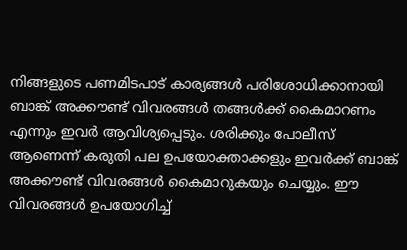നിങ്ങളുടെ പണമിടപാട് കാര്യങ്ങൾ പരിശോധിക്കാനായി ബാങ്ക് അക്കൗണ്ട് വിവരങ്ങൾ തങ്ങൾക്ക് കൈമാറണം എന്നും ഇവർ ആവിശ്യപ്പെടും. ശരിക്കും പോലീസ് ആണെന്ന് കരുതി പല ഉപയോക്താക്കളും ഇവർക്ക് ബാങ്ക് അക്കൗണ്ട് വിവരങ്ങൾ കൈമാറുകയും ചെയ്യും. ഈ വിവരങ്ങൾ ഉപയോഗിച്ച്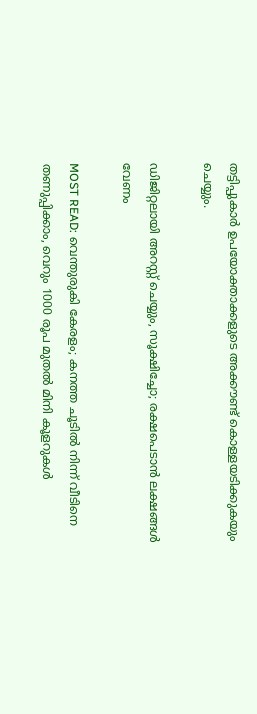തട്ടിപ്പുകാർ ഉപയോക്താക്കളുടെ അക്കൗണ്ട് കൊള്ളയടിക്കുകയും ചെയ്യും.

ഡിജിറ്റലായി അറസ്റ്റ് ചെയ്യും, സൂക്ഷിച്ചോ; രക്ഷപെടാൻ ലക്ഷങ്ങൾ വേണം

MOST READ: വെന്തുരുകി കേരളം; കനത്ത ചൂടിൽ നിന്ന് വീടിനെ തണുപ്പിക്കാം, വെറും 1000 രൂപ മുതൽ മിനി കൂളറുകൾ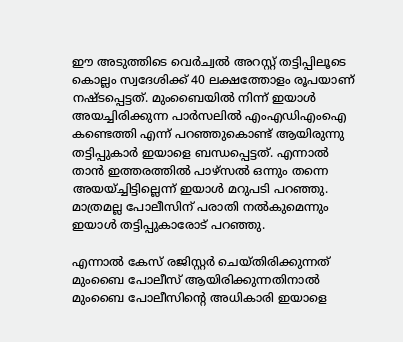ഈ അടുത്തിടെ വെർച്വൽ അറസ്റ്റ് തട്ടിപ്പിലൂടെ കൊല്ലം സ്വദേശിക്ക് 40 ലക്ഷത്തോളം രൂപയാണ് നഷ്ടപ്പെട്ടത്. മുംബൈയിൽ നിന്ന് ഇയാൾ അയച്ചിരിക്കുന്ന പാർസലിൽ എംഎഡിഎംഐ കണ്ടെത്തി എന്ന് പറഞ്ഞുകൊണ്ട് ആയിരുന്നു തട്ടിപ്പുകാർ ഇയാളെ ബന്ധപ്പെട്ടത്. എന്നാൽ താൻ ഇത്തരത്തിൽ‌ പാഴ്സൽ ഒന്നും തന്നെ അയയ്ച്ചിട്ടില്ലെന്ന് ഇയാൾ മറുപടി പറഞ്ഞു. മാത്രമല്ല പോലീസിന് പരാതി നൽകുമെന്നും ഇയാൾ തട്ടിപ്പുകാരോട് പറഞ്ഞു.

എന്നാൽ കേസ് രജിസ്റ്റർ ചെയ്തിരിക്കുന്നത് മുംബൈ പോലീസ് ആയിരിക്കുന്നതിനാൽ മുംബൈ പോലീസിന്റെ അധികാരി ഇയാളെ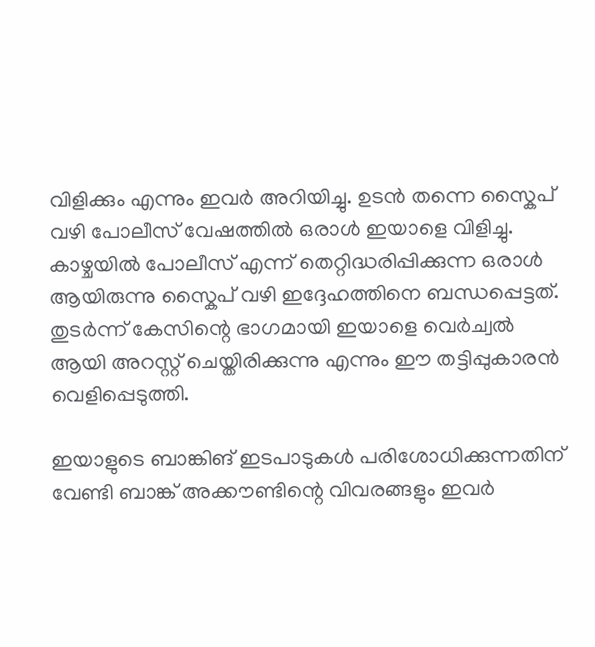വിളിക്കും എന്നും ഇവർ അറിയിച്ചു. ഉടൻ തന്നെ സ്കൈപ് വഴി പോലീസ് വേഷത്തിൽ ഒരാൾ ഇയാളെ വിളിച്ചു. കാഴ്ചയിൽ പോലീസ് എന്ന് തെറ്റിദ്ധരിപ്പിക്കുന്ന ഒരാൾ ആയിരുന്നു സ്കൈപ് വഴി ഇദ്ദേഹത്തിനെ ബന്ധപ്പെട്ടത്. തുടർന്ന് കേസിന്റെ ഭാഗമായി ഇയാളെ വെർച്വൽ ആയി അറസ്റ്റ് ചെയ്തിരിക്കുന്നു എന്നും ഈ തട്ടിപ്പുകാരൻ വെളിപ്പെടുത്തി.

ഇയാളുടെ ബാങ്കിങ് ഇടപാടുകൾ പരിശോധിക്കുന്നതിന് വേണ്ടി ബാങ്ക് അക്കൗണ്ടിന്റെ വിവരങ്ങളും ഇവർ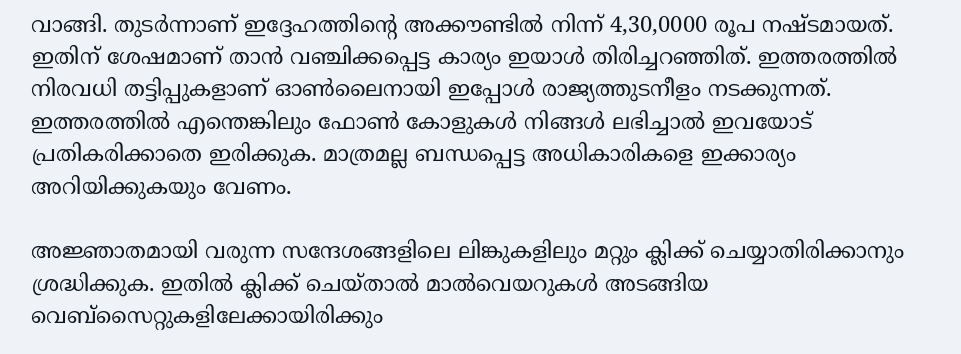വാങ്ങി. തുടർന്നാണ് ഇദ്ദേഹത്തിന്റെ അക്കൗണ്ടിൽ നിന്ന് 4,30,0000 രൂപ നഷ്ടമായത്. ഇതിന് ശേഷമാണ് താൻ വഞ്ചിക്കപ്പെട്ട കാര്യം ഇയാൾ തിരിച്ചറഞ്ഞിത്. ഇത്തരത്തിൽ നിരവധി തട്ടിപ്പുകളാണ് ഓൺലൈനായി ഇപ്പോൾ രാജ്യത്തുടനീളം നടക്കുന്നത്. ഇത്തരത്തിൽ എന്തെങ്കിലും ഫോൺ കോളുകൾ നിങ്ങൾ ലഭിച്ചാൽ ഇവയോട് പ്രതികരിക്കാതെ ഇരിക്കുക. മാത്രമല്ല ബന്ധപ്പെട്ട അധികാരികളെ ഇക്കാര്യം അറിയിക്കുകയും വേണം.

അ‍ജ്ഞാതമായി വരുന്ന സന്ദേശങ്ങളിലെ ലിങ്കുകളിലും മറ്റും ക്ലിക്ക് ചെയ്യാതിരിക്കാനും ശ്രദ്ധിക്കുക. ഇതിൽ ക്ലിക്ക് ചെയ്താൽ മാൽവെയറുകൾ അടങ്ങിയ വെബ്സൈറ്റുകളിലേക്കായിരിക്കും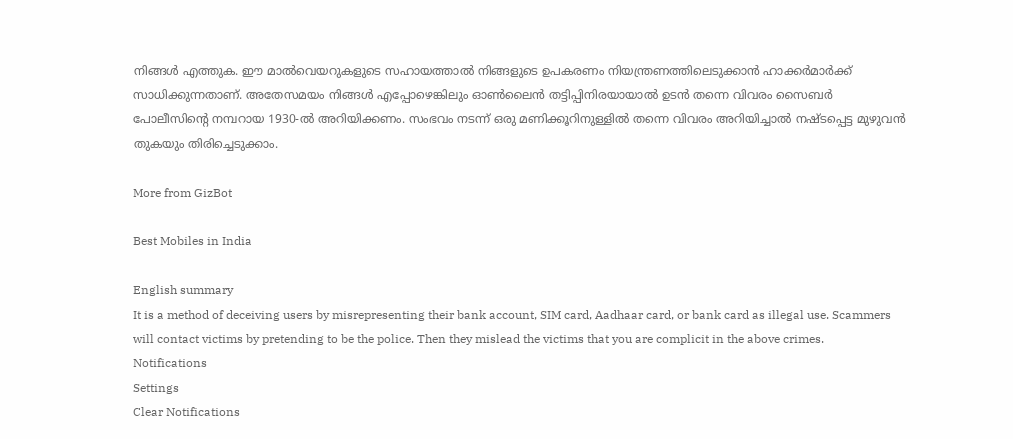നിങ്ങൾ എത്തുക. ഈ മാൽവെയറുകളുടെ സഹായത്താൽ നിങ്ങളുടെ ഉപകരണം നിയന്ത്രണത്തിലെടുക്കാൻ ഹാക്കർമാർക്ക് സാധിക്കുന്നതാണ്. അതേസമയം നിങ്ങൾ എപ്പോഴെങ്കിലും ഓൺലൈൻ തട്ടിപ്പിനിരയായാൽ ഉടൻ തന്നെ വിവരം സൈബർ പോലീസിന്റെ നമ്പറായ 1930-ൽ അറിയിക്കണം. സംഭവം നടന്ന് ഒരു മണിക്കൂറിനുള്ളിൽ തന്നെ വിവരം അറിയിച്ചാൽ നഷ്ടപ്പെട്ട മുഴുവൻ തുകയും തിരിച്ചെടുക്കാം.

More from GizBot

Best Mobiles in India

English summary
It is a method of deceiving users by misrepresenting their bank account, SIM card, Aadhaar card, or bank card as illegal use. Scammers will contact victims by pretending to be the police. Then they mislead the victims that you are complicit in the above crimes.
Notifications
Settings
Clear Notifications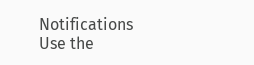Notifications
Use the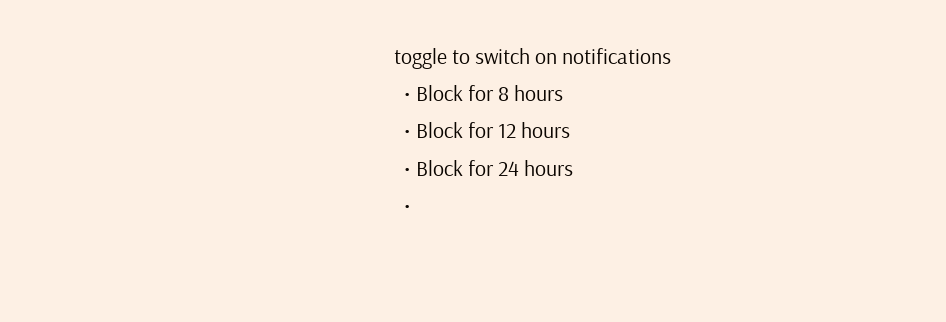toggle to switch on notifications
  • Block for 8 hours
  • Block for 12 hours
  • Block for 24 hours
  •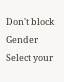Don't block
Gender
Select your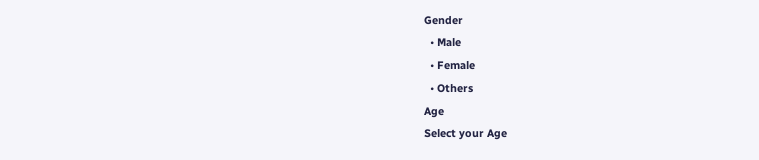Gender
  • Male
  • Female
  • Others
Age
Select your Age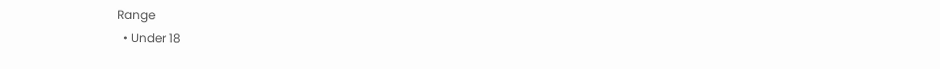Range
  • Under 18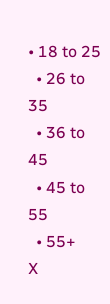• 18 to 25
  • 26 to 35
  • 36 to 45
  • 45 to 55
  • 55+
X